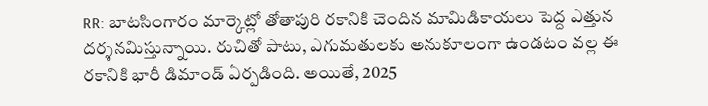RR: బాటసింగారం మార్కెట్లో తోతాపురి రకానికి చెందిన మామిడికాయలు పెద్ద ఎత్తున దర్శనమిస్తున్నాయి. రుచితో పాటు, ఎగుమతులకు అనుకూలంగా ఉండటం వల్ల ఈ రకానికి భారీ డిమాండ్ ఏర్పడింది. అయితే, 2025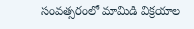సంవత్సరంలో మామిడి విక్రయాల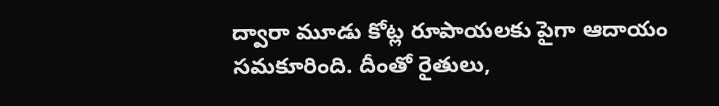ద్వారా మూడు కోట్ల రూపాయలకు పైగా ఆదాయం సమకూరింది. దీంతో రైతులు,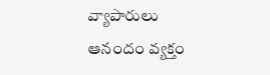వ్యాపారులు ఆనందం వ్యక్తం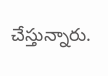చేస్తున్నారు.